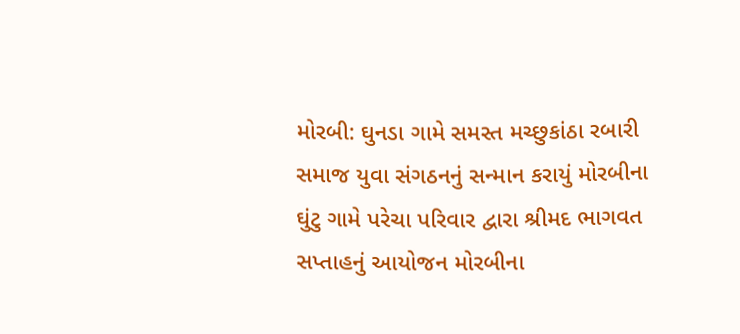મોરબી: ઘુનડા ગામે સમસ્ત મચ્છુકાંઠા રબારી સમાજ યુવા સંગઠનનું સન્માન કરાયું મોરબીના ઘુંટુ ગામે પરેચા પરિવાર દ્વારા શ્રીમદ ભાગવત સપ્તાહનું આયોજન મોરબીના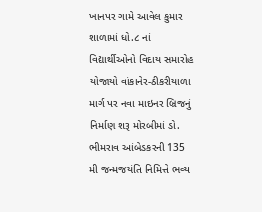ખાનપર ગામે આવેલ કુમાર શાળામાં ધો.૮ નાં વિદ્યાર્થીઓનો વિદાય સમારોહ યોજાયો વાંકાનેર-ઠીકરીયાળા માર્ગ પર નવા માઇનર બ્રિજનું નિર્માણ શરૂ મોરબીમાં ડો. ભીમરાવ આંબેડકરની 135 મી જન્મજયંતિ નિમિત્તે ભવ્ય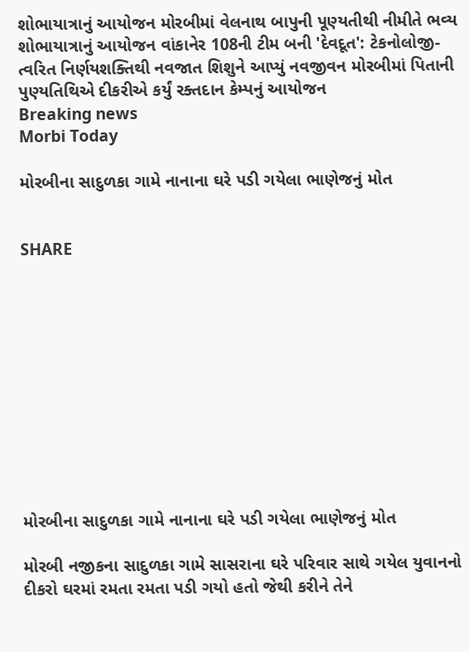શોભાયાત્રાનું આયોજન મોરબીમાં વેલનાથ બાપુની પૂણ્યતીથી નીમીતે ભવ્ય શોભાયાત્રાનું આયોજન વાંકાનેર 108ની ટીમ બની 'દેવદૂત': ટેકનોલોજી-ત્વરિત નિર્ણયશક્તિથી નવજાત શિશુને આપ્યું નવજીવન મોરબીમાં પિતાની પુણ્યતિથિએ દીકરીએ કર્યું રક્તદાન કેમ્પનું આયોજન
Breaking news
Morbi Today

મોરબીના સાદુળકા ગામે નાનાના ઘરે પડી ગયેલા ભાણેજનું મોત


SHARE











મોરબીના સાદુળકા ગામે નાનાના ઘરે પડી ગયેલા ભાણેજનું મોત

મોરબી નજીકના સાદુળકા ગામે સાસરાના ઘરે પરિવાર સાથે ગયેલ યુવાનનો દીકરો ઘરમાં રમતા રમતા પડી ગયો હતો જેથી કરીને તેને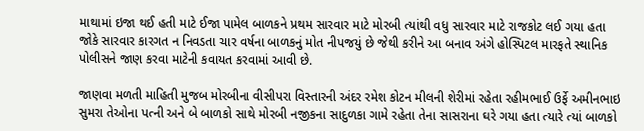માથામાં ઇજા થઈ હતી માટે ઈજા પામેલ બાળકને પ્રથમ સારવાર માટે મોરબી ત્યાંથી વધુ સારવાર માટે રાજકોટ લઈ ગયા હતા જોકે સારવાર કારગત ન નિવડતા ચાર વર્ષના બાળકનું મોત નીપજયું છે જેથી કરીને આ બનાવ અંગે હોસ્પિટલ મારફતે સ્થાનિક પોલીસને જાણ કરવા માટેની કવાયત કરવામાં આવી છે.

જાણવા મળતી માહિતી મુજબ મોરબીના વીસીપરા વિસ્તારની અંદર રમેશ કોટન મીલની શેરીમાં રહેતા રહીમભાઈ ઉર્ફે અમીનભાઇ સુમરા તેઓના પત્ની અને બે બાળકો સાથે મોરબી નજીકના સાદુળકા ગામે રહેતા તેના સાસરાના ઘરે ગયા હતા ત્યારે ત્યાં બાળકો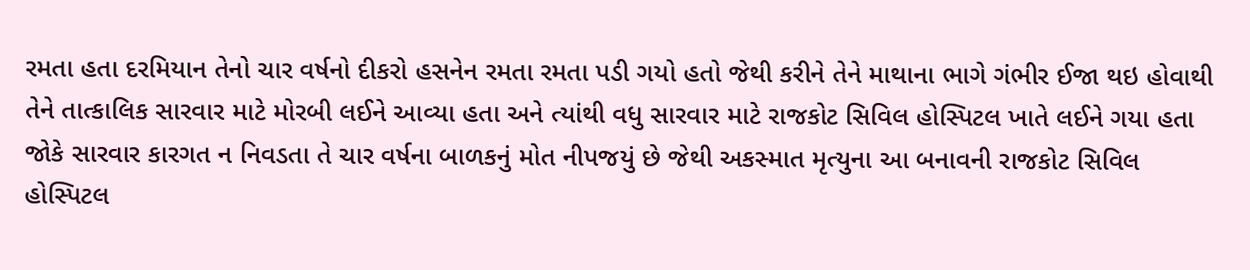રમતા હતા દરમિયાન તેનો ચાર વર્ષનો દીકરો હસનેન રમતા રમતા પડી ગયો હતો જેથી કરીને તેને માથાના ભાગે ગંભીર ઈજા થઇ હોવાથી તેને તાત્કાલિક સારવાર માટે મોરબી લઈને આવ્યા હતા અને ત્યાંથી વધુ સારવાર માટે રાજકોટ સિવિલ હોસ્પિટલ ખાતે લઈને ગયા હતા જોકે સારવાર કારગત ન નિવડતા તે ચાર વર્ષના બાળકનું મોત નીપજયું છે જેથી અકસ્માત મૃત્યુના આ બનાવની રાજકોટ સિવિલ હોસ્પિટલ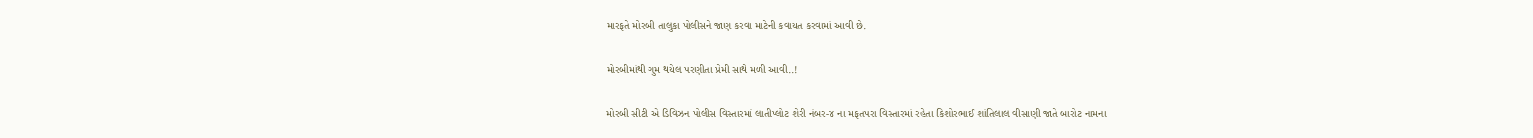મારફતે મોરબી તાલુકા પોલીસને જાણ કરવા માટેની કવાયત કરવામાં આવી છે.

મોરબીમાંથી ગુમ થયેલ પરણીતા પ્રેમી સાથે મળી આવી..!

મોરબી સીટી એ ડિવિઝન પોલીસ વિસ્તારમાં લાતીપ્લોટ શેરી નંબર-૪ ના મફતપરા વિસ્તારમાં રહેતા કિશોરભાઈ શાંતિલાલ વીસાણી જાતે બારોટ નામના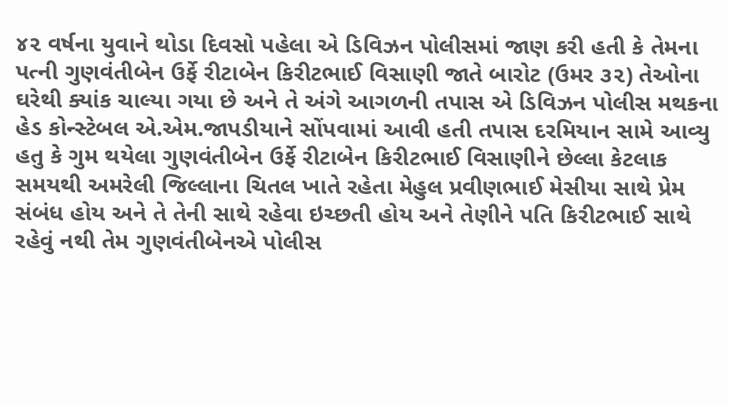૪૨ વર્ષના યુવાને થોડા દિવસો પહેલા એ ડિવિઝન પોલીસમાં જાણ કરી હતી કે તેમના પત્ની ગુણવંતીબેન ઉર્ફે રીટાબેન કિરીટભાઈ વિસાણી જાતે બારોટ (ઉમર ૩૨) તેઓના ઘરેથી ક્યાંક ચાલ્યા ગયા છે અને તે અંગે આગળની તપાસ એ ડિવિઝન પોલીસ મથકના હેડ કોન્સ્ટેબલ એ.એમ.જાપડીયાને સોંપવામાં આવી હતી તપાસ દરમિયાન સામે આવ્યુ હતુ કે ગુમ થયેલા ગુણવંતીબેન ઉર્ફે રીટાબેન કિરીટભાઈ વિસાણીને છેલ્લા કેટલાક સમયથી અમરેલી જિલ્લાના ચિતલ ખાતે રહેતા મેહુલ પ્રવીણભાઈ મેસીયા સાથે પ્રેમ સંબંધ હોય અને તે તેની સાથે રહેવા ઇચ્છતી હોય અને તેણીને પતિ કિરીટભાઈ સાથે રહેવું નથી તેમ ગુણવંતીબેનએ પોલીસ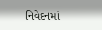નિવેદનમાં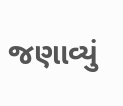જણાવ્યું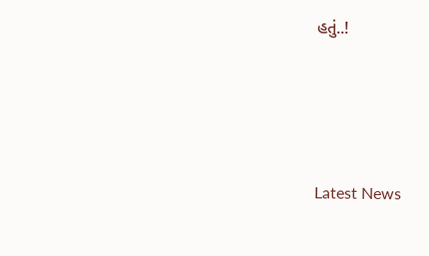હતું..!






Latest News